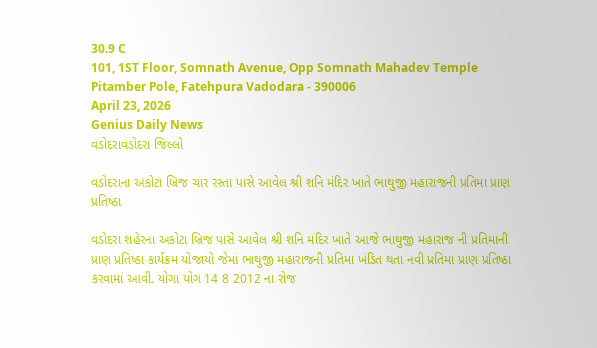30.9 C
101, 1ST Floor, Somnath Avenue, Opp Somnath Mahadev Temple Pitamber Pole, Fatehpura Vadodara - 390006
April 23, 2026
Genius Daily News
વડોદરાવડોદરા જિલ્લો

વડોદરાના અકોટા બ્રિજ ચાર રસ્તા પાસે આવેલ શ્રી શનિ મંદિર ખાતે ભાથુજી મહારાજની પ્રતિમા પ્રાણ પ્રતિષ્ઠા

વડોદરા શહેરના અકોટા બ્રિજ પાસે આવેલ શ્રી શનિ મંદિર ખાતે આજે ભાથુજી મહારાજ ની પ્રતિમાની પ્રાણ પ્રતિષ્ઠા કાર્યક્રમ યોજાયો જેમાં ભાથુજી મહારાજની પ્રતિમા ખંડિત થતા નવી પ્રતિમા પ્રાણ પ્રતિષ્ઠા કરવામાં આવી. યોગા યોગ 14 8 2012 ના રોજ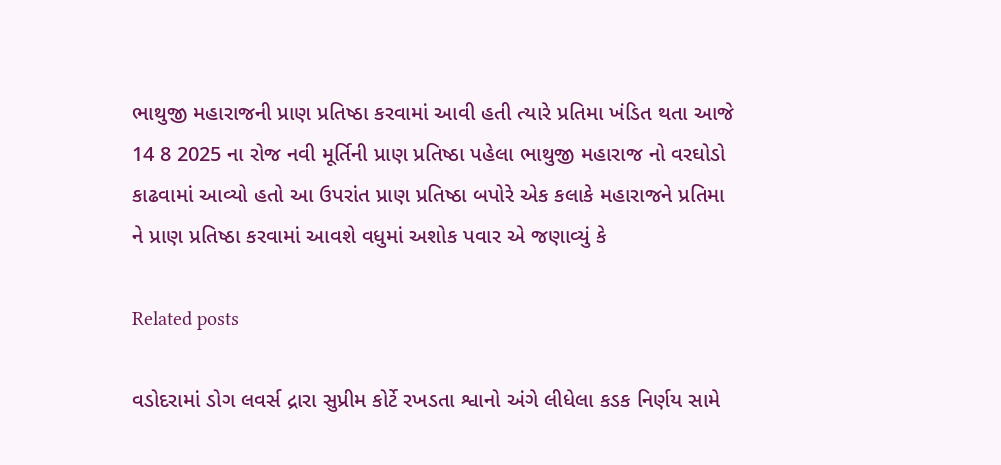ભાથુજી મહારાજની પ્રાણ પ્રતિષ્ઠા કરવામાં આવી હતી ત્યારે પ્રતિમા ખંડિત થતા આજે 14 8 2025 ના રોજ નવી મૂર્તિની પ્રાણ પ્રતિષ્ઠા પહેલા ભાથુજી મહારાજ નો વરઘોડો કાઢવામાં આવ્યો હતો આ ઉપરાંત પ્રાણ પ્રતિષ્ઠા બપોરે એક કલાકે મહારાજને પ્રતિમા ને પ્રાણ પ્રતિષ્ઠા કરવામાં આવશે વધુમાં અશોક પવાર એ જણાવ્યું કે

Related posts

વડોદરામાં ડોગ લવર્સ દ્રારા સુપ્રીમ કોર્ટે રખડતા શ્વાનો અંગે લીધેલા કડક નિર્ણય સામે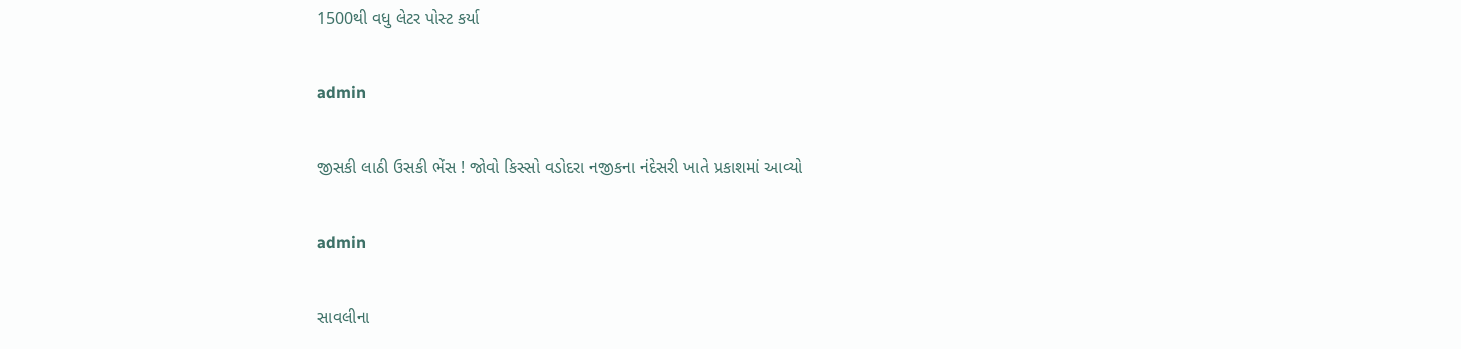1500થી વધુ લેટર પોસ્ટ કર્યા

admin

જીસકી લાઠી ઉસકી ભેંસ ! જોવો કિસ્સો વડોદરા નજીકના નંદેસરી ખાતે પ્રકાશમાં આવ્યો

admin

સાવલીના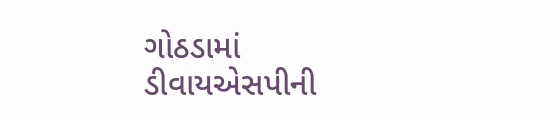ગોઠડામાં ડીવાયએસપીની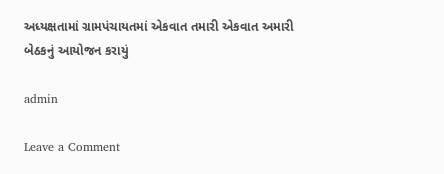અધ્યક્ષતામાં ગ્રામપંચાયતમાં એકવાત તમારી એકવાત અમારી બેઠકનું આયોજન કરાયું

admin

Leave a Comment